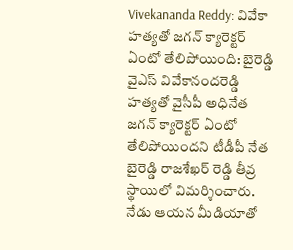Vivekananda Reddy: వివేకా హత్యతో జగన్ క్యారెక్టర్ ఏంటో తేలిపోయింది: బైరెడ్డి
వైఎస్ వివేకానందరెడ్డి హత్యతో వైసీపీ అధినేత జగన్ క్యారెక్టర్ ఏంటో తేలిపోయిందని టీడీపీ నేత బైరెడ్డి రాజశేఖర్ రెడ్డి తీవ్ర స్థాయిలో విమర్శించారు. నేడు ఆయన మీడియాతో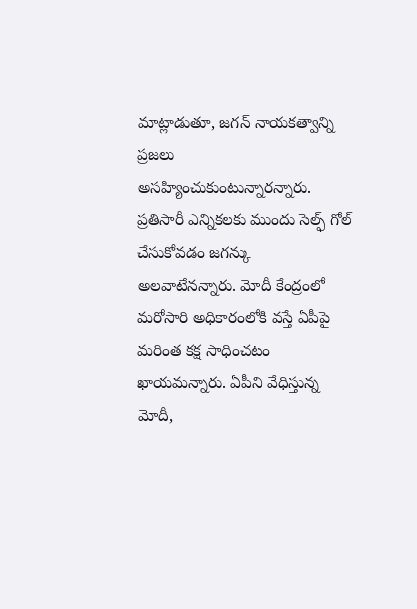మాట్లాడుతూ, జగన్ నాయకత్వాన్ని ప్రజలు అసహ్యించుకుంటున్నారన్నారు. ప్రతిసారీ ఎన్నికలకు ముందు సెల్ఫ్ గోల్ చేసుకోవడం జగన్కు అలవాటేనన్నారు. మోదీ కేంద్రంలో మరోసారి అధికారంలోకి వస్తే ఏపీపై మరింత కక్ష సాధించటం ఖాయమన్నారు. ఏపీని వేధిస్తున్న మోదీ,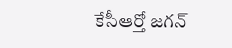కేసీఆర్తో జగన్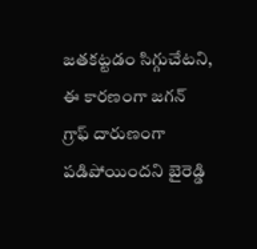జతకట్టడం సిగ్గుచేటని, ఈ కారణంగా జగన్ గ్రాఫ్ దారుణంగా పడిపోయిందని బైరెడ్డి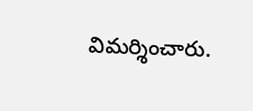విమర్శించారు.